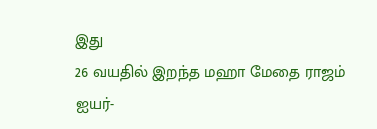இது
26 வயதில் இறந்த மஹா மேதை ராஜம்
ஐயர்-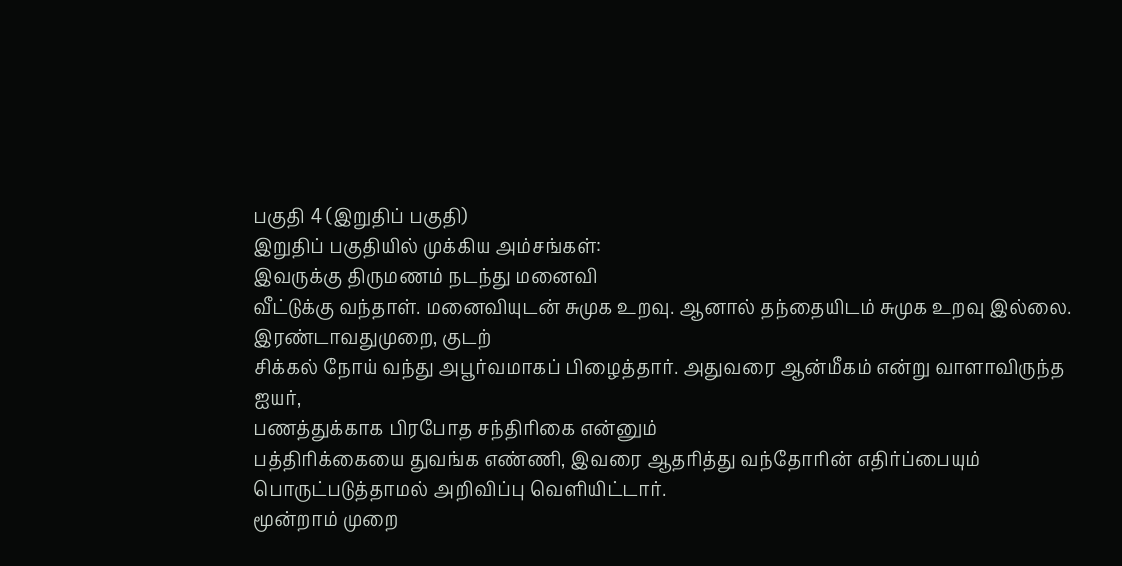பகுதி 4 (இறுதிப் பகுதி)
இறுதிப் பகுதியில் முக்கிய அம்சங்கள்:
இவருக்கு திருமணம் நடந்து மனைவி
வீட்டுக்கு வந்தாள். மனைவியுடன் சுமுக உறவு. ஆனால் தந்தையிடம் சுமுக உறவு இல்லை.
இரண்டாவதுமுறை, குடற்
சிக்கல் நோய் வந்து அபூர்வமாகப் பிழைத்தார். அதுவரை ஆன்மீகம் என்று வாளாவிருந்த
ஐயர்,
பணத்துக்காக பிரபோத சந்திரிகை என்னும்
பத்திரிக்கையை துவங்க எண்ணி, இவரை ஆதரித்து வந்தோரின் எதிர்ப்பையும்
பொருட்படுத்தாமல் அறிவிப்பு வெளியிட்டார்.
மூன்றாம் முறை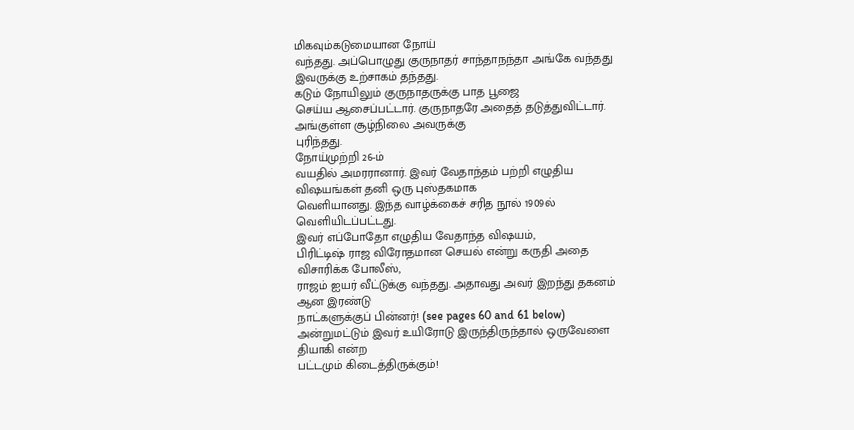மிகவும்கடுமையான நோய்
வந்தது. அப்பொழுது குருநாதர் சாந்தாநந்தா அங்கே வந்தது இவருக்கு உற்சாகம் தந்தது.
கடும் நோயிலும் குருநாதருக்கு பாத பூஜை
செய்ய ஆசைப்பட்டார். குருநாதரே அதைத் தடுத்துவிட்டார். அங்குள்ள சூழ்நிலை அவருக்கு
புரிந்தது.
நோய்முற்றி 26-ம்
வயதில் அமரரானார். இவர் வேதாந்தம் பற்றி எழுதிய விஷயங்கள் தனி ஒரு புஸ்தகமாக
வெளியானது. இந்த வாழ்க்கைச் சரித நூல் 1909ல்
வெளியிடப்பட்டது.
இவர் எப்போதோ எழுதிய வேதாந்த விஷயம்,
பிரிட்டிஷ் ராஜ விரோதமான செயல் என்று கருதி அதை விசாரிக்க போலீஸ்,
ராஜம் ஐயர் வீட்டுக்கு வந்தது. அதாவது அவர் இறந்து தகனம் ஆன இரண்டு
நாட்களுக்குப் பின்னர்! (see pages 60 and 61 below)
அன்றுமட்டும் இவர் உயிரோடு இருந்திருந்தால் ஒருவேளை தியாகி என்ற
பட்டமும் கிடைத்திருக்கும்!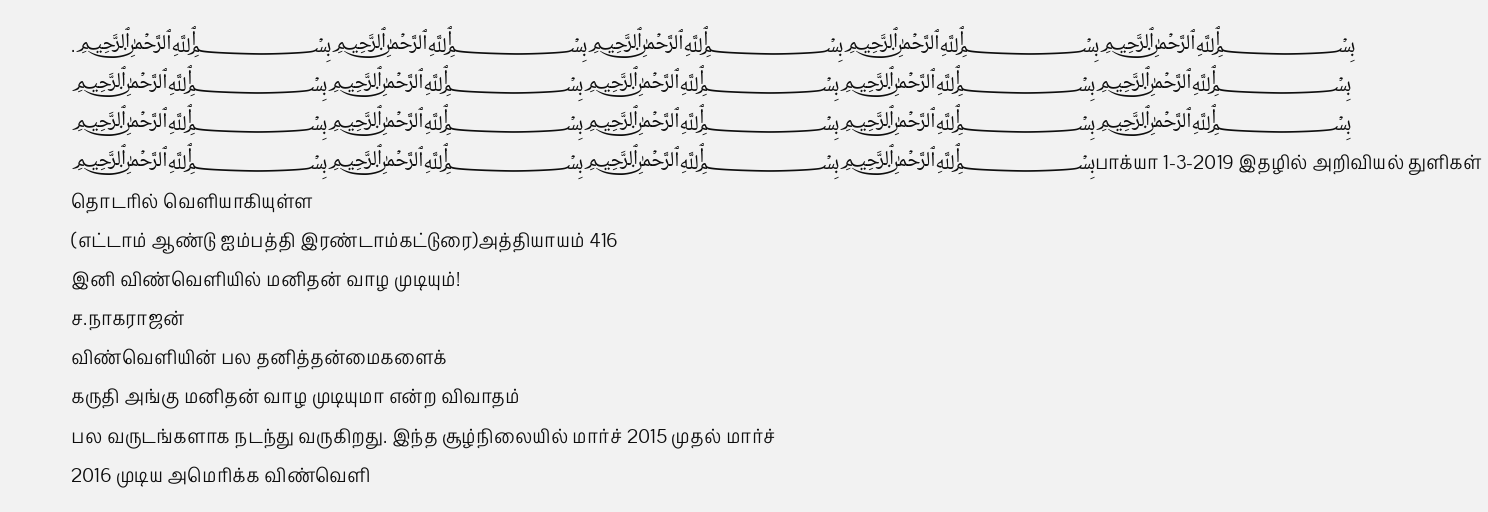.﷽﷽﷽﷽﷽﷽﷽﷽﷽﷽﷽﷽﷽﷽﷽﷽﷽﷽﷽பாக்யா 1-3-2019 இதழில் அறிவியல் துளிகள் தொடரில் வெளியாகியுள்ள
(எட்டாம் ஆண்டு ஐம்பத்தி இரண்டாம்கட்டுரை)அத்தியாயம் 416
இனி விண்வெளியில் மனிதன் வாழ முடியும்!
ச.நாகராஜன்
விண்வெளியின் பல தனித்தன்மைகளைக்
கருதி அங்கு மனிதன் வாழ முடியுமா என்ற விவாதம்
பல வருடங்களாக நடந்து வருகிறது. இந்த சூழ்நிலையில் மார்ச் 2015 முதல் மார்ச்
2016 முடிய அமெரிக்க விண்வெளி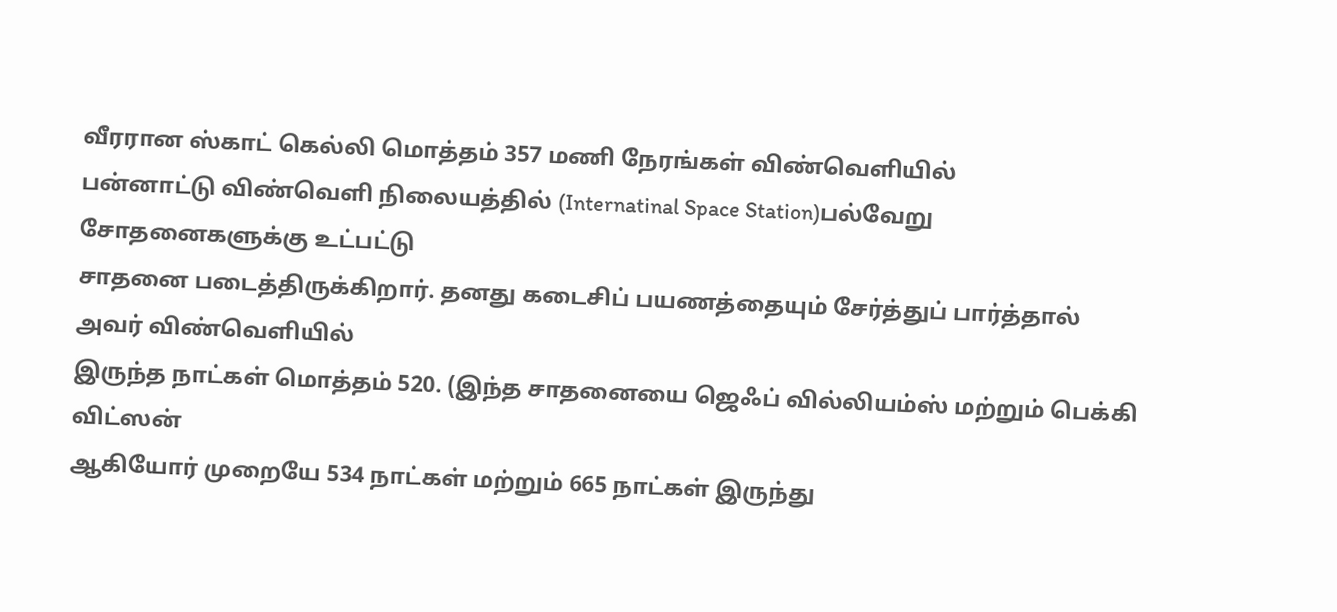வீரரான ஸ்காட் கெல்லி மொத்தம் 357 மணி நேரங்கள் விண்வெளியில்
பன்னாட்டு விண்வெளி நிலையத்தில் (Internatinal Space Station)பல்வேறு சோதனைகளுக்கு உட்பட்டு
சாதனை படைத்திருக்கிறார். தனது கடைசிப் பயணத்தையும் சேர்த்துப் பார்த்தால் அவர் விண்வெளியில்
இருந்த நாட்கள் மொத்தம் 520. (இந்த சாதனையை ஜெஃப் வில்லியம்ஸ் மற்றும் பெக்கி விட்ஸன்
ஆகியோர் முறையே 534 நாட்கள் மற்றும் 665 நாட்கள் இருந்து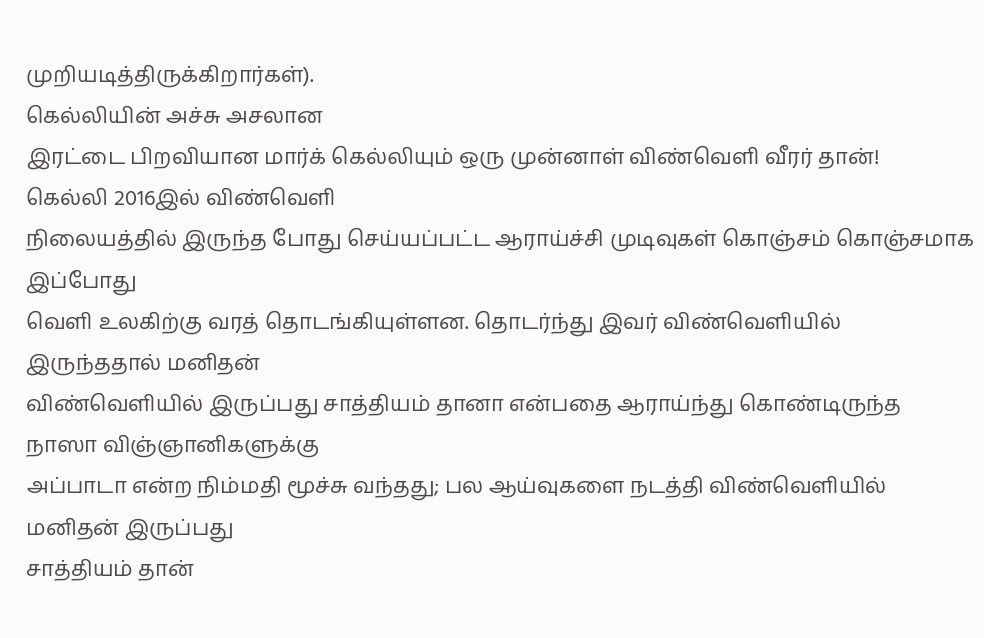முறியடித்திருக்கிறார்கள்).
கெல்லியின் அச்சு அசலான
இரட்டை பிறவியான மார்க் கெல்லியும் ஒரு முன்னாள் விண்வெளி வீரர் தான்!
கெல்லி 2016இல் விண்வெளி
நிலையத்தில் இருந்த போது செய்யப்பட்ட ஆராய்ச்சி முடிவுகள் கொஞ்சம் கொஞ்சமாக இப்போது
வெளி உலகிற்கு வரத் தொடங்கியுள்ளன. தொடர்ந்து இவர் விண்வெளியில் இருந்ததால் மனிதன்
விண்வெளியில் இருப்பது சாத்தியம் தானா என்பதை ஆராய்ந்து கொண்டிருந்த நாஸா விஞ்ஞானிகளுக்கு
அப்பாடா என்ற நிம்மதி மூச்சு வந்தது; பல ஆய்வுகளை நடத்தி விண்வெளியில் மனிதன் இருப்பது
சாத்தியம் தான்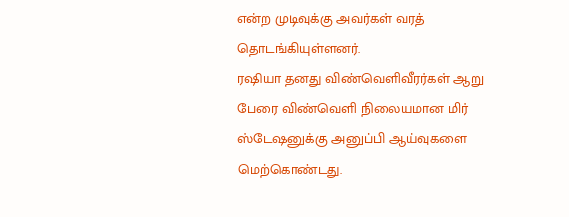என்ற முடிவுக்கு அவர்கள் வரத் தொடங்கியுள்ளனர்.
ரஷியா தனது விண்வெளிவீரர்கள் ஆறு பேரை விண்வெளி நிலையமான மிர் ஸ்டேஷனுக்கு அனுப்பி ஆய்வுகளை மெற்கொண்டது.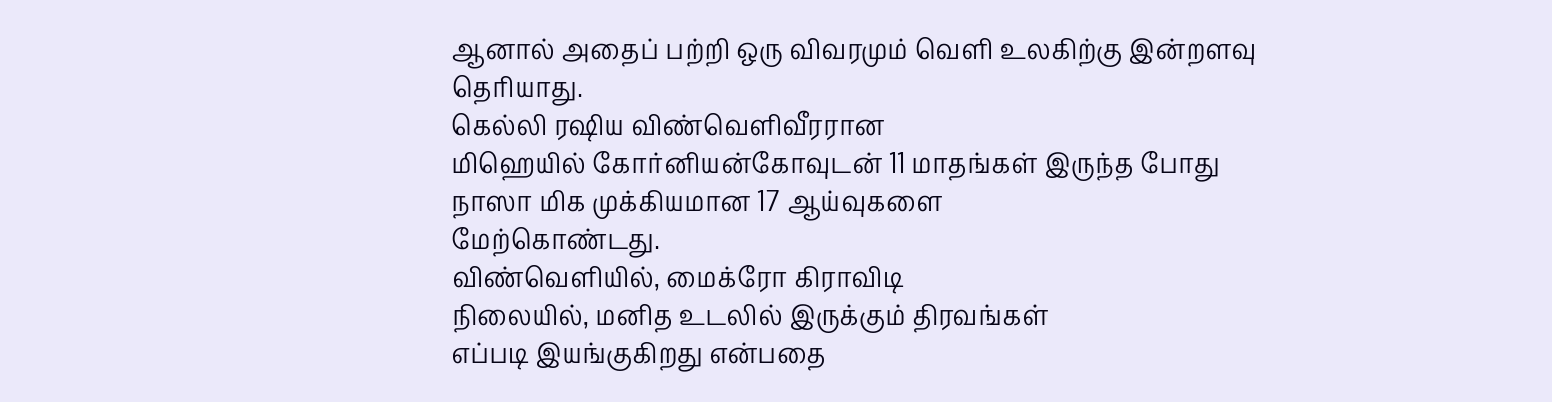ஆனால் அதைப் பற்றி ஒரு விவரமும் வெளி உலகிற்கு இன்றளவு தெரியாது.
கெல்லி ரஷிய விண்வெளிவீரரான
மிஹெயில் கோர்னியன்கோவுடன் 11 மாதங்கள் இருந்த போது நாஸா மிக முக்கியமான 17 ஆய்வுகளை
மேற்கொண்டது.
விண்வெளியில், மைக்ரோ கிராவிடி
நிலையில், மனித உடலில் இருக்கும் திரவங்கள்
எப்படி இயங்குகிறது என்பதை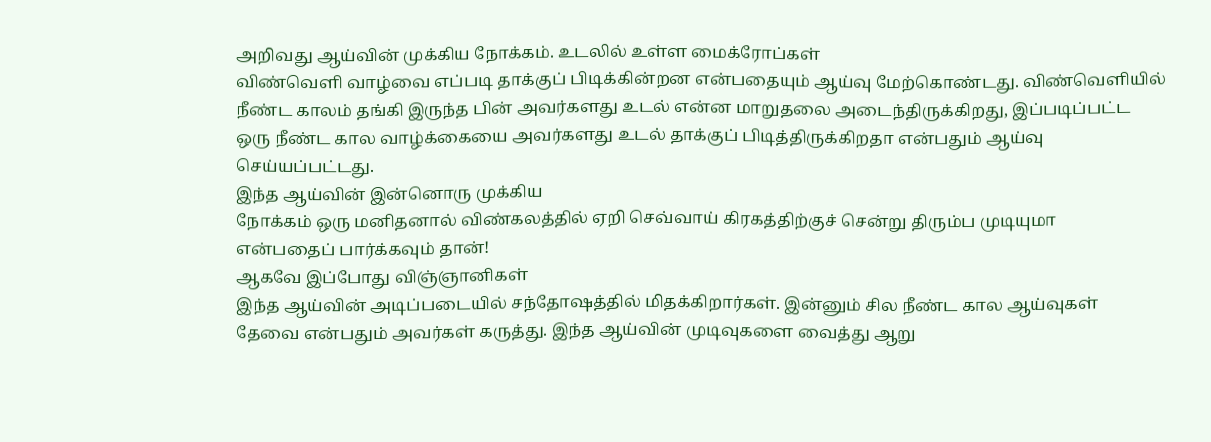அறிவது ஆய்வின் முக்கிய நோக்கம். உடலில் உள்ள மைக்ரோப்கள்
விண்வெளி வாழ்வை எப்படி தாக்குப் பிடிக்கின்றன என்பதையும் ஆய்வு மேற்கொண்டது. விண்வெளியில்
நீண்ட காலம் தங்கி இருந்த பின் அவர்களது உடல் என்ன மாறுதலை அடைந்திருக்கிறது, இப்படிப்பட்ட
ஒரு நீண்ட கால வாழ்க்கையை அவர்களது உடல் தாக்குப் பிடித்திருக்கிறதா என்பதும் ஆய்வு
செய்யப்பட்டது.
இந்த ஆய்வின் இன்னொரு முக்கிய
நோக்கம் ஒரு மனிதனால் விண்கலத்தில் ஏறி செவ்வாய் கிரகத்திற்குச் சென்று திரும்ப முடியுமா
என்பதைப் பார்க்கவும் தான்!
ஆகவே இப்போது விஞ்ஞானிகள்
இந்த ஆய்வின் அடிப்படையில் சந்தோஷத்தில் மிதக்கிறார்கள். இன்னும் சில நீண்ட கால ஆய்வுகள்
தேவை என்பதும் அவர்கள் கருத்து. இந்த ஆய்வின் முடிவுகளை வைத்து ஆறு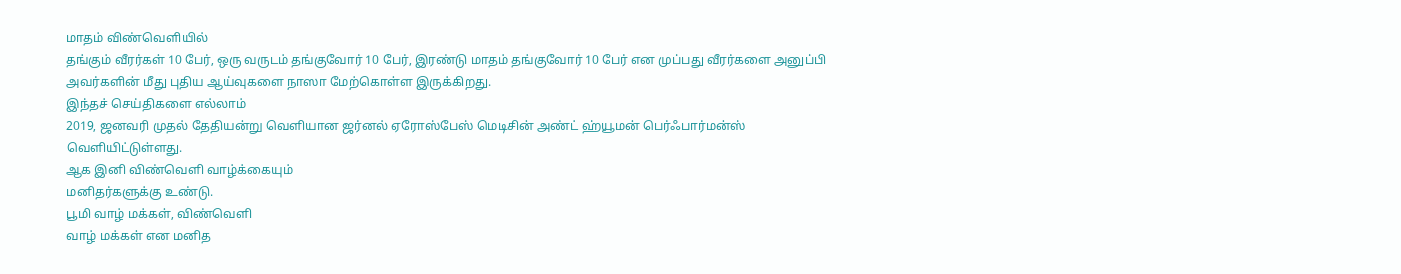மாதம் விண்வெளியில்
தங்கும் வீரர்கள் 10 பேர், ஒரு வருடம் தங்குவோர் 10 பேர், இரண்டு மாதம் தங்குவோர் 10 பேர் என முப்பது வீரர்களை அனுப்பி
அவர்களின் மீது புதிய ஆய்வுகளை நாஸா மேற்கொள்ள இருக்கிறது.
இந்தச் செய்திகளை எல்லாம்
2019, ஜனவரி முதல் தேதியன்று வெளியான ஜர்னல் ஏரோஸ்பேஸ் மெடிசின் அண்ட் ஹ்யூமன் பெர்ஃபார்மன்ஸ்
வெளியிட்டுள்ளது.
ஆக இனி விண்வெளி வாழ்க்கையும்
மனிதர்களுக்கு உண்டு.
பூமி வாழ் மக்கள், விண்வெளி
வாழ் மக்கள் என மனித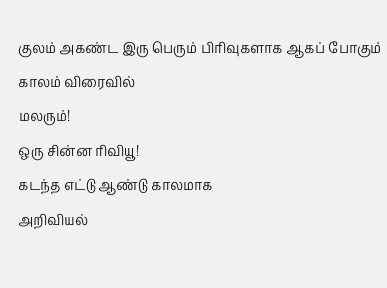குலம் அகண்ட இரு பெரும் பிரிவுகளாக ஆகப் போகும் காலம் விரைவில்
மலரும்!
ஒரு சின்ன ரிவியூ!
கடந்த எட்டு ஆண்டு காலமாக
அறிவியல்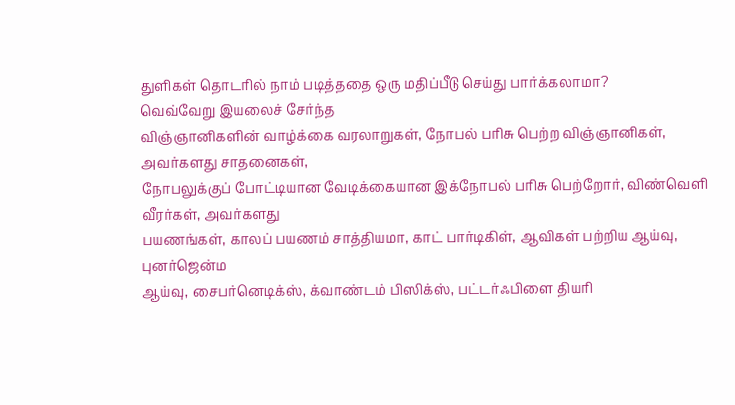துளிகள் தொடரில் நாம் படித்ததை ஒரு மதிப்பீடு செய்து பார்க்கலாமா?
வெவ்வேறு இயலைச் சேர்ந்த
விஞ்ஞானிகளின் வாழ்க்கை வரலாறுகள், நோபல் பரிசு பெற்ற விஞ்ஞானிகள், அவர்களது சாதனைகள்,
நோபலுக்குப் போட்டியான வேடிக்கையான இக்நோபல் பரிசு பெற்றோர், விண்வெளி வீரர்கள், அவர்களது
பயணங்கள், காலப் பயணம் சாத்தியமா, காட் பார்டிகிள், ஆவிகள் பற்றிய ஆய்வு, புனர்ஜென்ம
ஆய்வு, சைபர்னெடிக்ஸ், க்வாண்டம் பிஸிக்ஸ், பட்டர்ஃபிளை தியரி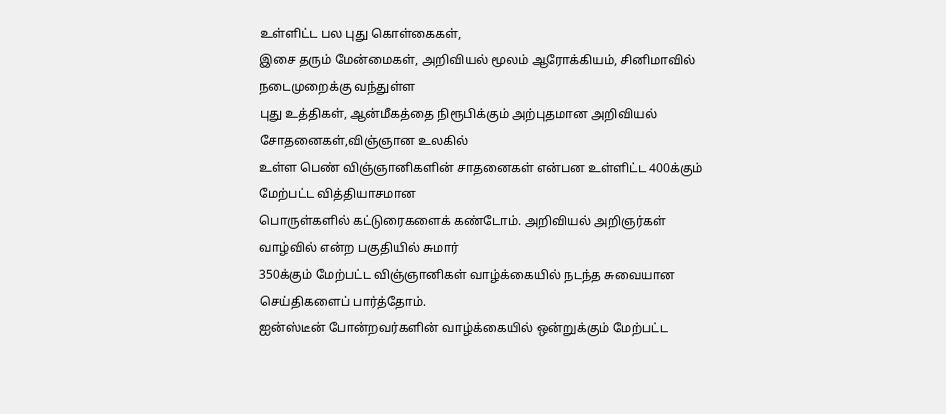உள்ளிட்ட பல புது கொள்கைகள்,
இசை தரும் மேன்மைகள், அறிவியல் மூலம் ஆரோக்கியம், சினிமாவில் நடைமுறைக்கு வந்துள்ள
புது உத்திகள், ஆன்மீகத்தை நிரூபிக்கும் அற்புதமான அறிவியல் சோதனைகள்,விஞ்ஞான உலகில்
உள்ள பெண் விஞ்ஞானிகளின் சாதனைகள் என்பன உள்ளிட்ட 400க்கும் மேற்பட்ட வித்தியாசமான
பொருள்களில் கட்டுரைகளைக் கண்டோம். அறிவியல் அறிஞர்கள் வாழ்வில் என்ற பகுதியில் சுமார்
350க்கும் மேற்பட்ட விஞ்ஞானிகள் வாழ்க்கையில் நடந்த சுவையான செய்திகளைப் பார்த்தோம்.
ஐன்ஸ்டீன் போன்றவர்களின் வாழ்க்கையில் ஒன்றுக்கும் மேற்பட்ட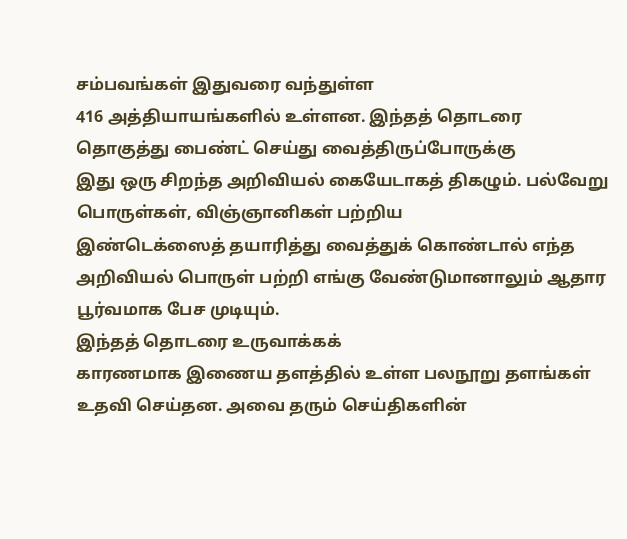சம்பவங்கள் இதுவரை வந்துள்ள
416 அத்தியாயங்களில் உள்ளன. இந்தத் தொடரை தொகுத்து பைண்ட் செய்து வைத்திருப்போருக்கு
இது ஒரு சிறந்த அறிவியல் கையேடாகத் திகழும். பல்வேறு பொருள்கள், விஞ்ஞானிகள் பற்றிய
இண்டெக்ஸைத் தயாரித்து வைத்துக் கொண்டால் எந்த
அறிவியல் பொருள் பற்றி எங்கு வேண்டுமானாலும் ஆதார பூர்வமாக பேச முடியும்.
இந்தத் தொடரை உருவாக்கக்
காரணமாக இணைய தளத்தில் உள்ள பலநூறு தளங்கள் உதவி செய்தன. அவை தரும் செய்திகளின்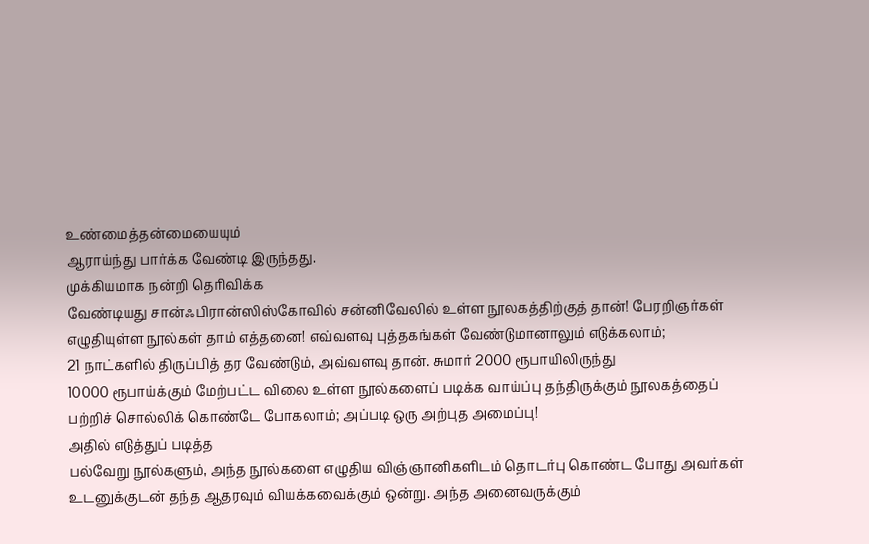உண்மைத்தன்மையையும்
ஆராய்ந்து பார்க்க வேண்டி இருந்தது.
முக்கியமாக நன்றி தெரிவிக்க
வேண்டியது சான்ஃபிரான்ஸிஸ்கோவில் சன்னிவேலில் உள்ள நூலகத்திற்குத் தான்! பேரறிஞர்கள்
எழுதியுள்ள நூல்கள் தாம் எத்தனை! எவ்வளவு புத்தகங்கள் வேண்டுமானாலும் எடுக்கலாம்;
21 நாட்களில் திருப்பித் தர வேண்டும், அவ்வளவு தான். சுமார் 2000 ரூபாயிலிருந்து
10000 ரூபாய்க்கும் மேற்பட்ட விலை உள்ள நூல்களைப் படிக்க வாய்ப்பு தந்திருக்கும் நூலகத்தைப்
பற்றிச் சொல்லிக் கொண்டே போகலாம்; அப்படி ஒரு அற்புத அமைப்பு!
அதில் எடுத்துப் படித்த
பல்வேறு நூல்களும், அந்த நூல்களை எழுதிய விஞ்ஞானிகளிடம் தொடர்பு கொண்ட போது அவர்கள்
உடனுக்குடன் தந்த ஆதரவும் வியக்கவைக்கும் ஒன்று. அந்த அனைவருக்கும்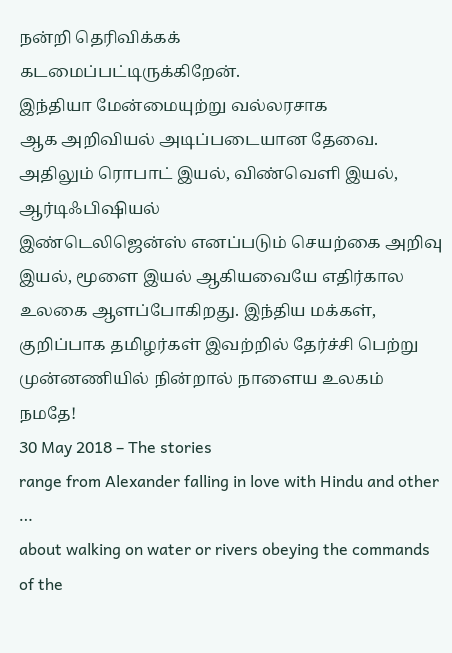நன்றி தெரிவிக்கக்
கடமைப்பட்டிருக்கிறேன்.
இந்தியா மேன்மையுற்று வல்லரசாக
ஆக அறிவியல் அடிப்படையான தேவை. அதிலும் ரொபாட் இயல், விண்வெளி இயல், ஆர்டிஃபிஷியல்
இண்டெலிஜென்ஸ் எனப்படும் செயற்கை அறிவு இயல், மூளை இயல் ஆகியவையே எதிர்கால உலகை ஆளப்போகிறது. இந்திய மக்கள்,
குறிப்பாக தமிழர்கள் இவற்றில் தேர்ச்சி பெற்று முன்னணியில் நின்றால் நாளைய உலகம் நமதே!
30 May 2018 – The stories
range from Alexander falling in love with Hindu and other …
about walking on water or rivers obeying the commands of the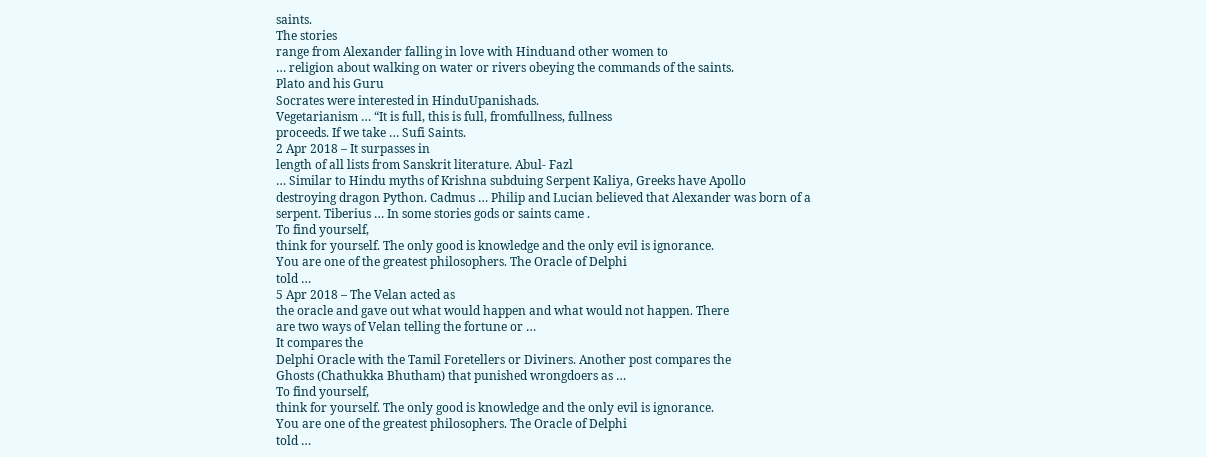saints.
The stories
range from Alexander falling in love with Hinduand other women to
… religion about walking on water or rivers obeying the commands of the saints.
Plato and his Guru
Socrates were interested in HinduUpanishads.
Vegetarianism … “It is full, this is full, fromfullness, fullness
proceeds. If we take … Sufi Saints.
2 Apr 2018 – It surpasses in
length of all lists from Sanskrit literature. Abul- Fazl
… Similar to Hindu myths of Krishna subduing Serpent Kaliya, Greeks have Apollo
destroying dragon Python. Cadmus … Philip and Lucian believed that Alexander was born of a
serpent. Tiberius … In some stories gods or saints came .
To find yourself,
think for yourself. The only good is knowledge and the only evil is ignorance.
You are one of the greatest philosophers. The Oracle of Delphi
told …
5 Apr 2018 – The Velan acted as
the oracle and gave out what would happen and what would not happen. There
are two ways of Velan telling the fortune or …
It compares the
Delphi Oracle with the Tamil Foretellers or Diviners. Another post compares the
Ghosts (Chathukka Bhutham) that punished wrongdoers as …
To find yourself,
think for yourself. The only good is knowledge and the only evil is ignorance.
You are one of the greatest philosophers. The Oracle of Delphi
told …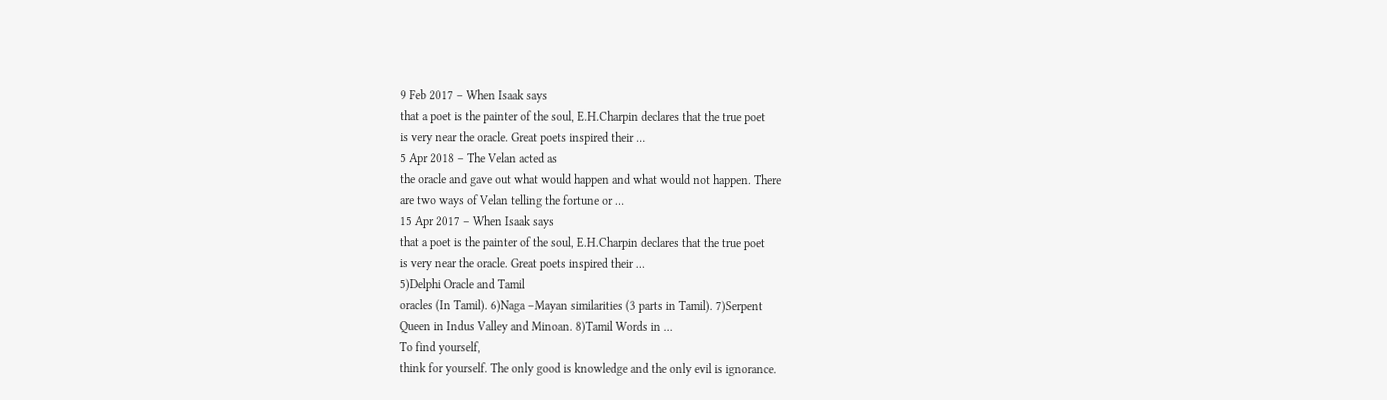9 Feb 2017 – When Isaak says
that a poet is the painter of the soul, E.H.Charpin declares that the true poet
is very near the oracle. Great poets inspired their …
5 Apr 2018 – The Velan acted as
the oracle and gave out what would happen and what would not happen. There
are two ways of Velan telling the fortune or …
15 Apr 2017 – When Isaak says
that a poet is the painter of the soul, E.H.Charpin declares that the true poet
is very near the oracle. Great poets inspired their …
5)Delphi Oracle and Tamil
oracles (In Tamil). 6)Naga –Mayan similarities (3 parts in Tamil). 7)Serpent
Queen in Indus Valley and Minoan. 8)Tamil Words in …
To find yourself,
think for yourself. The only good is knowledge and the only evil is ignorance.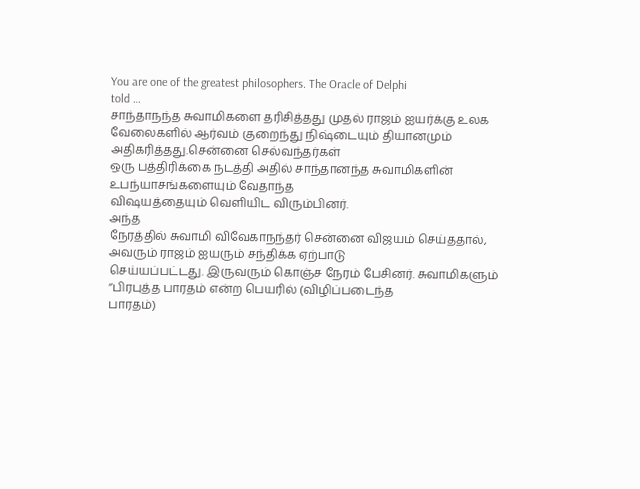You are one of the greatest philosophers. The Oracle of Delphi
told …
சாந்தாநந்த சுவாமிகளை தரிசித்தது முதல் ராஜம் ஐயர்க்கு உலக
வேலைகளில் ஆர்வம் குறைந்து நிஷ்டையும் தியானமும் அதிகரித்தது.சென்னை செல்வந்தர்கள்
ஒரு பத்திரிக்கை நடத்தி அதில் சாந்தானந்த சுவாமிகளின் உபந்யாசங்களையும் வேதாந்த
விஷயத்தையும் வெளியிட விரும்பினர்.
அந்த
நேரத்தில் சுவாமி விவேகாநந்தர் சென்னை விஜயம் செய்ததால், அவரும் ராஜம் ஐயரும் சந்திக்க ஏற்பாடு
செய்யப்பட்டது. இருவரும் கொஞ்ச நேரம் பேசினர். சுவாமிகளும் ‘’பிரபுத்த பாரதம் என்ற பெயரில் (விழிப்படைந்த
பாரதம்)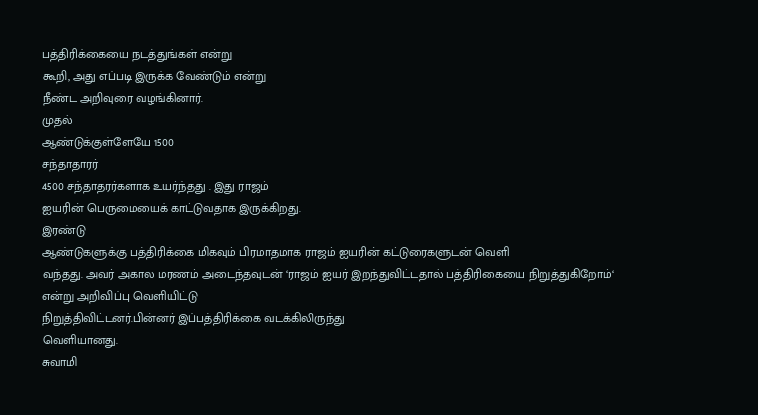பத்திரிக்கையை நடத்துங்கள் என்று
கூறி, அது எப்படி இருக்க வேண்டும் என்று
நீண்ட அறிவுரை வழங்கினார்.
முதல்
ஆண்டுக்குள்ளேயே 1500
சந்தாதாரர்
4500 சந்தாதரர்களாக உயர்ந்தது . இது ராஜம்
ஐயரின் பெருமையைக் காட்டுவதாக இருக்கிறது.
இரண்டு
ஆண்டுகளுக்கு பத்திரிக்கை மிகவும் பிரமாதமாக ராஜம் ஐயரின் கட்டுரைகளுடன் வெளி
வந்தது. அவர் அகால மரணம் அடைந்தவுடன் ‘ராஜம் ஐயர் இறந்துவிட்டதால் பத்திரிகையை நிறுத்துகிறோம்‘ என்று அறிவிப்பு வெளியிட்டு
நிறுத்திவிட்டனர்.பின்னர் இப்பத்திரிக்கை வடக்கிலிருந்து
வெளியானது.
சுவாமி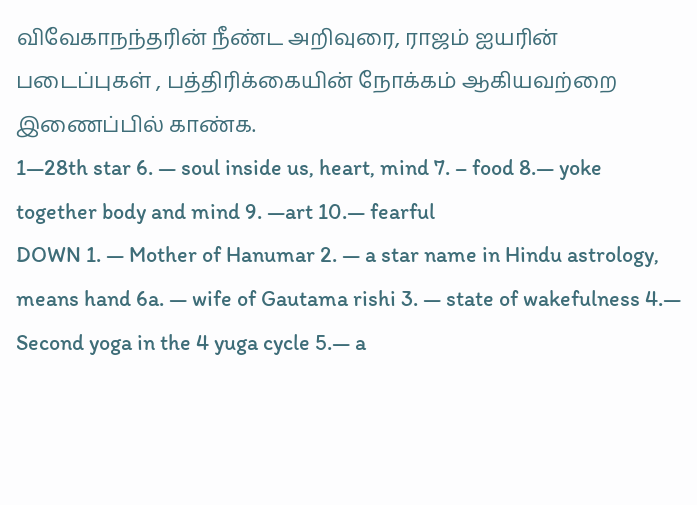விவேகாநந்தரின் நீண்ட அறிவுரை, ராஜம் ஐயரின் படைப்புகள் , பத்திரிக்கையின் நோக்கம் ஆகியவற்றை
இணைப்பில் காண்க.
1—28th star 6. — soul inside us, heart, mind 7. – food 8.— yoke together body and mind 9. —art 10.— fearful
DOWN 1. — Mother of Hanumar 2. — a star name in Hindu astrology, means hand 6a. — wife of Gautama rishi 3. — state of wakefulness 4.— Second yoga in the 4 yuga cycle 5.— a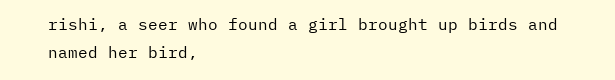rishi, a seer who found a girl brought up birds and named her bird,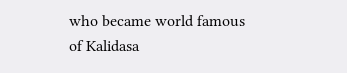who became world famous of Kalidasa